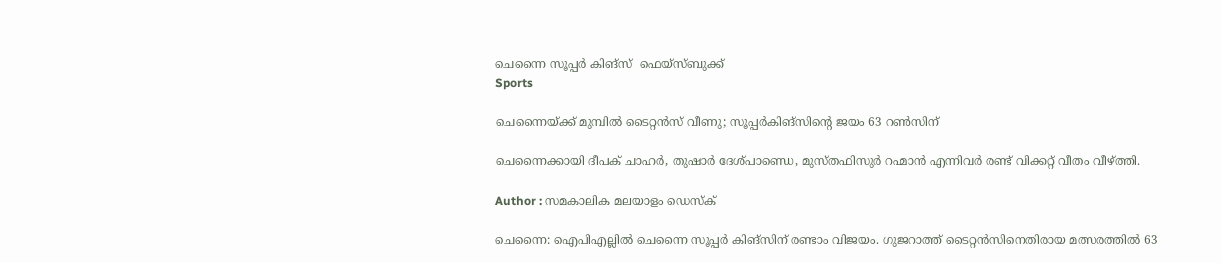ചെന്നൈ സൂപ്പര്‍ കിങ്‌സ്  ഫെയ്‌സ്ബുക്ക്
Sports

ചെന്നൈയ്ക്ക് മുമ്പില്‍ ടൈറ്റന്‍സ് വീണു; സൂപ്പര്‍കിങ്‌സിന്റെ ജയം 63 റണ്‍സിന്

ചെന്നൈക്കായി ദീപക് ചാഹര്‍, തുഷാര്‍ ദേശ്പാണ്ഡെ, മുസ്തഫിസുര്‍ റഹ്മാന്‍ എന്നിവര്‍ രണ്ട് വിക്കറ്റ് വീതം വീഴ്ത്തി.

Author : സമകാലിക മലയാളം ഡെസ്ക്

ചെന്നൈ: ഐപിഎല്ലില്‍ ചെന്നൈ സൂപ്പര്‍ കിങ്സിന് രണ്ടാം വിജയം. ഗുജറാത്ത് ടൈറ്റന്‍സിനെതിരായ മത്സരത്തില്‍ 63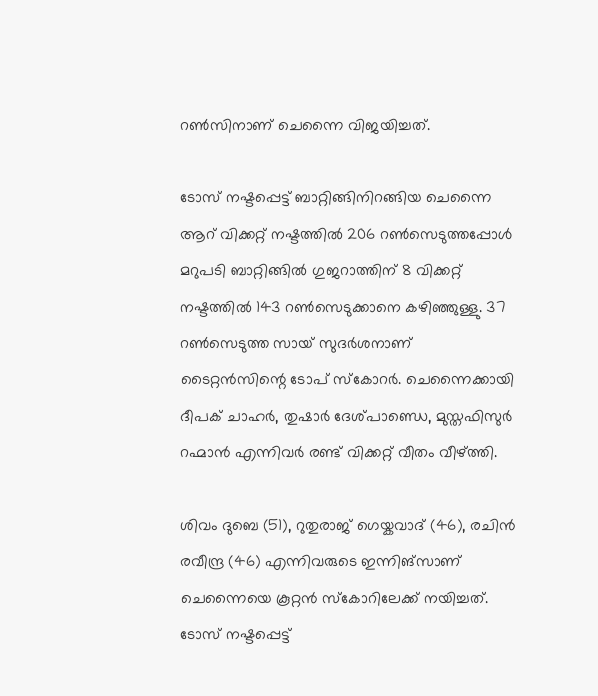റണ്‍സിനാണ് ചെന്നൈ വിജയിച്ചത്.

ടോസ് നഷ്ടപ്പെട്ട് ബാറ്റിങ്ങിനിറങ്ങിയ ചെന്നൈ ആറ് വിക്കറ്റ് നഷ്ടത്തില്‍ 206 റണ്‍സെടുത്തപ്പോള്‍ മറുപടി ബാറ്റിങ്ങില്‍ ഗുജറാത്തിന് 8 വിക്കറ്റ് നഷ്ടത്തില്‍ 143 റണ്‍സെടുക്കാനെ കഴിഞ്ഞുള്ളു. 37 റണ്‍സെടുത്ത സായ് സുദര്‍ശനാണ് ടൈറ്റന്‍സിന്റെ ടോപ് സ്‌കോറര്‍. ചെന്നൈക്കായി ദീപക് ചാഹര്‍, തുഷാര്‍ ദേശ്പാണ്ഡെ, മുസ്തഫിസുര്‍ റഹ്മാന്‍ എന്നിവര്‍ രണ്ട് വിക്കറ്റ് വീതം വീഴ്ത്തി.

ശിവം ദുബെ (51), റുതുരാജ് ഗെയ്കവാദ് (46), രചിന്‍ രവീന്ദ്ര (46) എന്നിവരുടെ ഇന്നിങ്സാണ് ചെന്നൈയെ കൂറ്റന്‍ സ്‌കോറിലേക്ക് നയിച്ചത്. ടോസ് നഷ്ടപ്പെട്ട്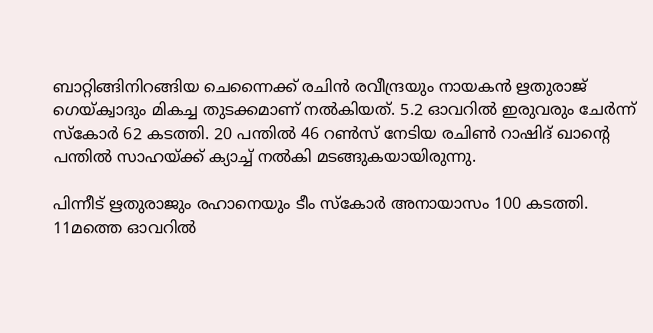ബാറ്റിങ്ങിനിറങ്ങിയ ചെന്നൈക്ക് രചിന്‍ രവീന്ദ്രയും നായകന്‍ ഋതുരാജ് ഗെയ്ക്വാദും മികച്ച തുടക്കമാണ് നല്‍കിയത്. 5.2 ഓവറില്‍ ഇരുവരും ചേര്‍ന്ന് സ്‌കോര്‍ 62 കടത്തി. 20 പന്തില്‍ 46 റണ്‍സ് നേടിയ രചിണ്‍ റാഷിദ് ഖാന്റെ പന്തില്‍ സാഹയ്ക്ക് ക്യാച്ച് നല്‍കി മടങ്ങുകയായിരുന്നു.

പിന്നീട് ഋതുരാജും രഹാനെയും ടീം സ്‌കോര്‍ അനായാസം 100 കടത്തി. 11മത്തെ ഓവറില്‍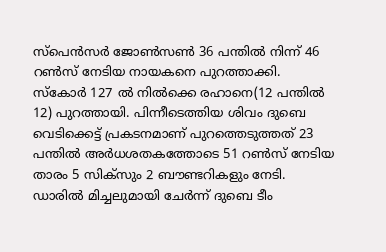സ്പെന്‍സര്‍ ജോണ്‍സണ്‍ 36 പന്തില്‍ നിന്ന് 46 റണ്‍സ് നേടിയ നായകനെ പുറത്താക്കി. സ്‌കോര്‍ 127 ല്‍ നില്‍ക്കെ രഹാനെ(12 പന്തില്‍ 12) പുറത്തായി. പിന്നീടെത്തിയ ശിവം ദുബെ വെടിക്കെട്ട് പ്രകടനമാണ് പുറത്തെടുത്തത് 23 പന്തില്‍ അര്‍ധശതകത്തോടെ 51 റണ്‍സ് നേടിയ താരം 5 സിക്സും 2 ബൗണ്ടറികളും നേടി. ഡാരില്‍ മിച്ചലുമായി ചേര്‍ന്ന് ദുബെ ടീം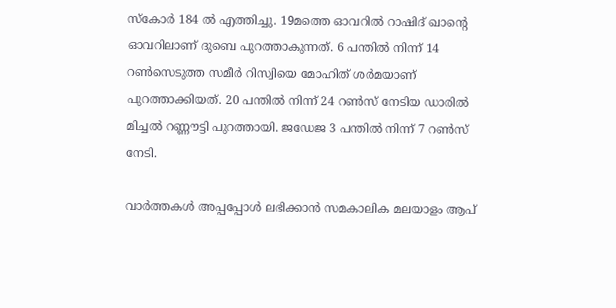സ്‌കോര്‍ 184 ല്‍ എത്തിച്ചു. 19മത്തെ ഓവറില്‍ റാഷിദ് ഖാന്റെ ഓവറിലാണ് ദുബെ പുറത്താകുന്നത്. 6 പന്തില്‍ നിന്ന് 14 റണ്‍സെടുത്ത സമീര്‍ റിസ്വിയെ മോഹിത് ശര്‍മയാണ് പുറത്താക്കിയത്. 20 പന്തില്‍ നിന്ന് 24 റണ്‍സ് നേടിയ ഡാരില്‍ മിച്ചല്‍ റണ്ണൗട്ടി പുറത്തായി. ജഡേജ 3 പന്തില്‍ നിന്ന് 7 റണ്‍സ് നേടി.

വാര്‍ത്തകള്‍ അപ്പപ്പോള്‍ ലഭിക്കാന്‍ സമകാലിക മലയാളം ആപ്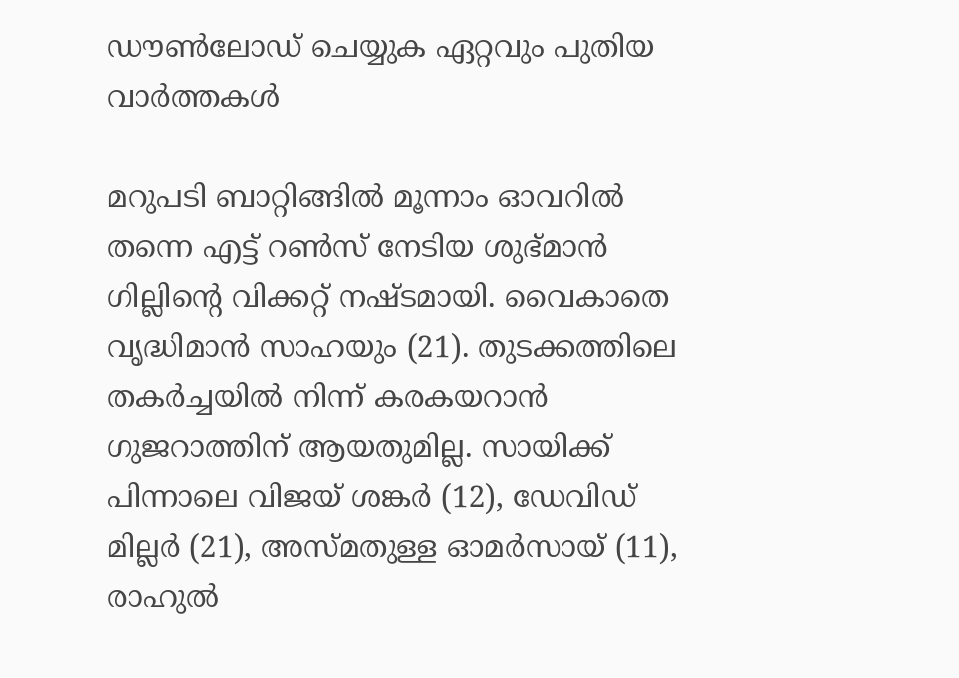ഡൗണ്‍ലോഡ് ചെയ്യുക ഏറ്റവും പുതിയ വാര്‍ത്തകള്‍

മറുപടി ബാറ്റിങ്ങില്‍ മൂന്നാം ഓവറില്‍ തന്നെ എട്ട് റണ്‍സ് നേടിയ ശുഭ്മാന്‍ ഗില്ലിന്റെ വിക്കറ്റ് നഷ്ടമായി. വൈകാതെ വൃദ്ധിമാന്‍ സാഹയും (21). തുടക്കത്തിലെ തകര്‍ച്ചയില്‍ നിന്ന് കരകയറാന്‍ ഗുജറാത്തിന് ആയതുമില്ല. സായിക്ക് പിന്നാലെ വിജയ് ശങ്കര്‍ (12), ഡേവിഡ് മില്ലര്‍ (21), അസ്മതുള്ള ഓമര്‍സായ് (11), രാഹുല്‍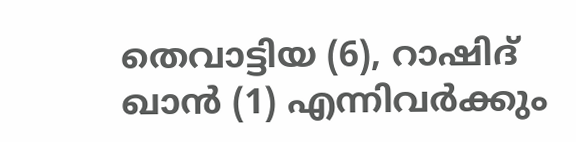തെവാട്ടിയ (6), റാഷിദ് ഖാന്‍ (1) എന്നിവര്‍ക്കും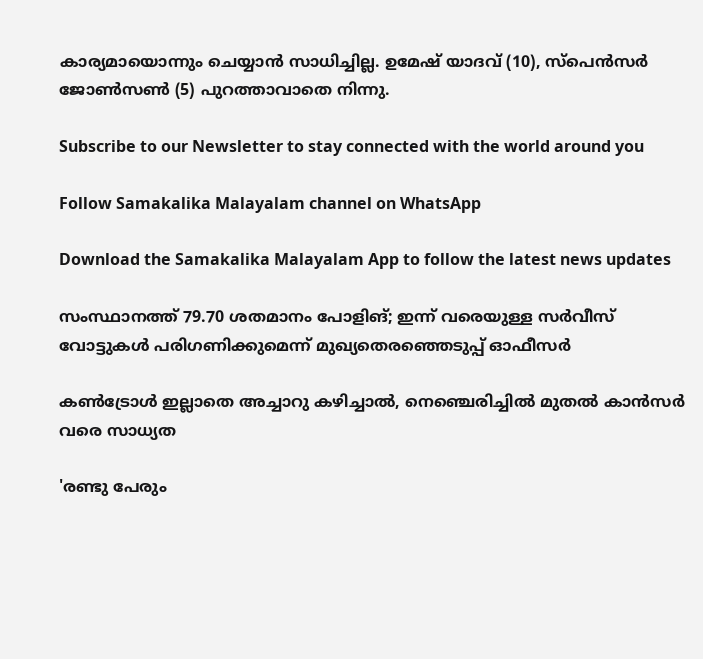കാര്യമായൊന്നും ചെയ്യാന്‍ സാധിച്ചില്ല. ഉമേഷ് യാദവ് (10), സ്‌പെന്‍സര്‍ ജോണ്‍സണ്‍ (5) പുറത്താവാതെ നിന്നു.

Subscribe to our Newsletter to stay connected with the world around you

Follow Samakalika Malayalam channel on WhatsApp

Download the Samakalika Malayalam App to follow the latest news updates

സംസ്ഥാനത്ത് 79.70 ശതമാനം പോളിങ്; ഇന്ന് വരെയുള്ള സര്‍വീസ് വോട്ടുകള്‍ പരിഗണിക്കുമെന്ന് മുഖ്യതെരഞ്ഞെടുപ്പ് ഓഫീസര്‍

കൺട്രോൾ ഇല്ലാതെ അച്ചാറു കഴിച്ചാൽ, നെഞ്ചെരിച്ചിൽ മുതൽ കാൻസർ വരെ സാധ്യത

'രണ്ടു പേരും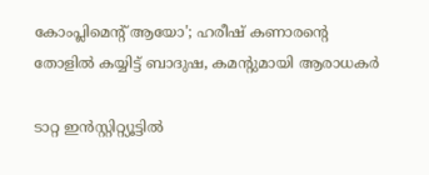കോംപ്ലിമെൻ്റ് ആയോ'; ഹരീഷ് കണാരന്റെ തോളിൽ കയ്യിട്ട് ബാദുഷ, കമന്റുമായി ആരാധകർ

ടാറ്റ ഇൻസ്റ്റിറ്റ്യൂട്ടിൽ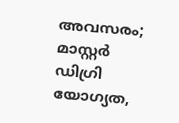അവസരം; മാസ്റ്റർ ഡിഗ്രി യോഗ്യത,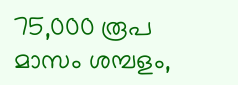75,000 രൂപ മാസം ശമ്പളം,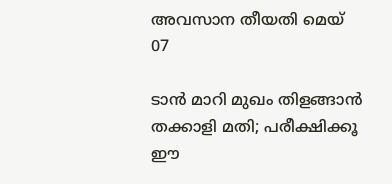അവസാന തീയതി മെയ് 07

ടാൻ മാറി മുഖം തിളങ്ങാൻ തക്കാളി മതി; പരീക്ഷിക്കൂ ഈ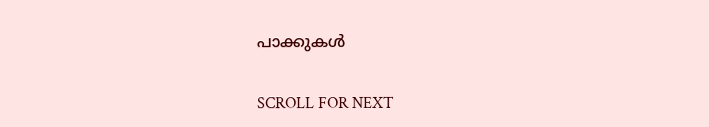പാക്കുകൾ

SCROLL FOR NEXT